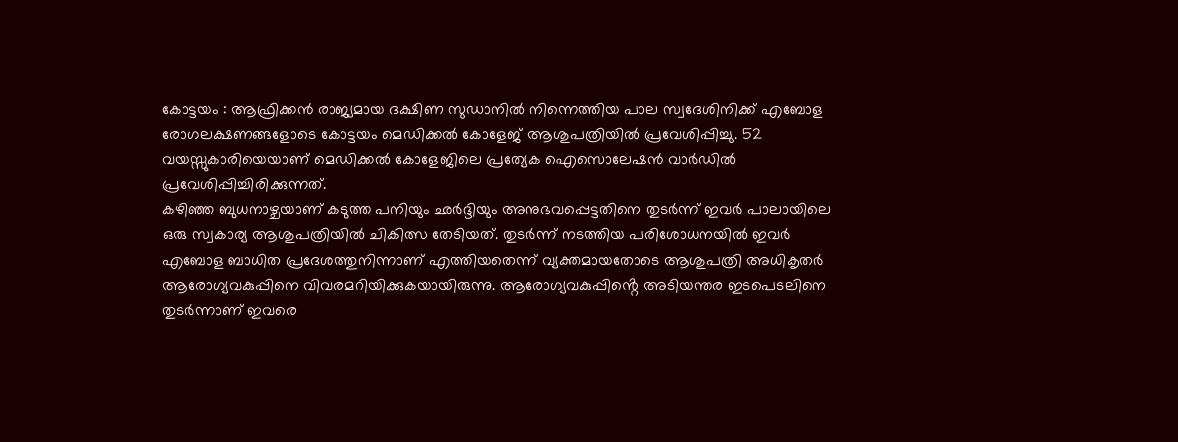കോട്ടയം : ആഫ്രിക്കൻ രാജ്യമായ ദക്ഷിണ സുഡാനിൽ നിന്നെത്തിയ പാല സ്വദേശിനിക്ക് എബോള രോഗലക്ഷണങ്ങളോടെ കോട്ടയം മെഡിക്കൽ കോളേജ് ആശുപത്രിയിൽ പ്രവേശിപ്പിച്ചു. 52 വയസ്സുകാരിയെയാണ് മെഡിക്കൽ കോളേജിലെ പ്രത്യേക ഐസൊലേഷൻ വാർഡിൽ പ്രവേശിപ്പിച്ചിരിക്കുന്നത്.
കഴിഞ്ഞ ബുധനാഴ്ചയാണ് കടുത്ത പനിയും ഛർദ്ദിയും അനുഭവപ്പെട്ടതിനെ തുടർന്ന് ഇവർ പാലായിലെ ഒരു സ്വകാര്യ ആശുപത്രിയിൽ ചികിത്സ തേടിയത്. തുടർന്ന് നടത്തിയ പരിശോധനയിൽ ഇവർ എബോള ബാധിത പ്രദേശത്തുനിന്നാണ് എത്തിയതെന്ന് വ്യക്തമായതോടെ ആശുപത്രി അധികൃതർ ആരോഗ്യവകുപ്പിനെ വിവരമറിയിക്കുകയായിരുന്നു. ആരോഗ്യവകുപ്പിൻ്റെ അടിയന്തര ഇടപെടലിനെ തുടർന്നാണ് ഇവരെ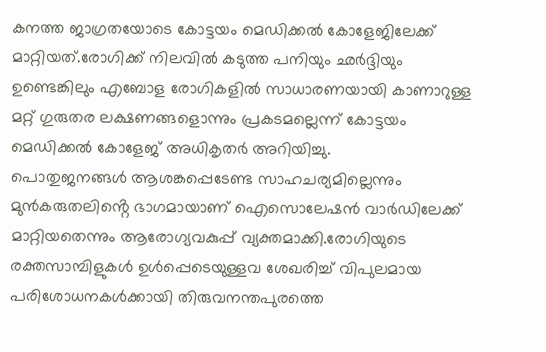കനത്ത ജാഗ്രതയോടെ കോട്ടയം മെഡിക്കൽ കോളേജിലേക്ക് മാറ്റിയത്.രോഗിക്ക് നിലവിൽ കടുത്ത പനിയും ഛർദ്ദിയും ഉണ്ടെങ്കിലും എബോള രോഗികളിൽ സാധാരണയായി കാണാറുള്ള മറ്റ് ഗുരുതര ലക്ഷണങ്ങളൊന്നും പ്രകടമല്ലെന്ന് കോട്ടയം മെഡിക്കൽ കോളേജ് അധികൃതർ അറിയിച്ചു.
പൊതുജനങ്ങൾ ആശങ്കപ്പെടേണ്ട സാഹചര്യമില്ലെന്നും മുൻകരുതലിൻ്റെ ഭാഗമായാണ് ഐസൊലേഷൻ വാർഡിലേക്ക് മാറ്റിയതെന്നും ആരോഗ്യവകുപ്പ് വ്യക്തമാക്കി.രോഗിയുടെ രക്തസാമ്പിളുകൾ ഉൾപ്പെടെയുള്ളവ ശേഖരിച്ച് വിപുലമായ പരിശോധനകൾക്കായി തിരുവനന്തപുരത്തെ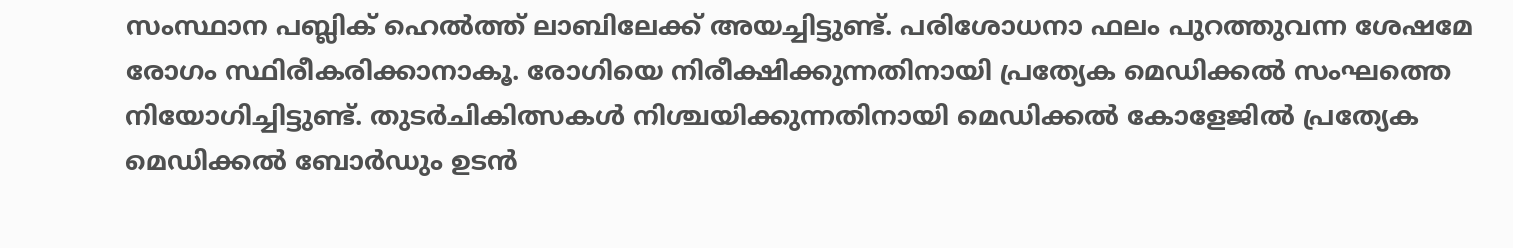സംസ്ഥാന പബ്ലിക് ഹെൽത്ത് ലാബിലേക്ക് അയച്ചിട്ടുണ്ട്. പരിശോധനാ ഫലം പുറത്തുവന്ന ശേഷമേ രോഗം സ്ഥിരീകരിക്കാനാകൂ. രോഗിയെ നിരീക്ഷിക്കുന്നതിനായി പ്രത്യേക മെഡിക്കൽ സംഘത്തെ നിയോഗിച്ചിട്ടുണ്ട്. തുടർചികിത്സകൾ നിശ്ചയിക്കുന്നതിനായി മെഡിക്കൽ കോളേജിൽ പ്രത്യേക മെഡിക്കൽ ബോർഡും ഉടൻ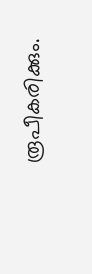രൂപീകരിക്കും.